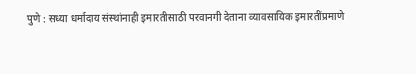पुणे : सध्या धर्मादाय संस्थांनाही इमारतीसाठी परवानगी देताना व्यावसायिक इमारतींप्रमाणे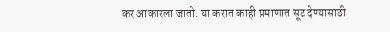कर आकारला जातो. या करात काही प्रमाणात सूट देण्यासाठी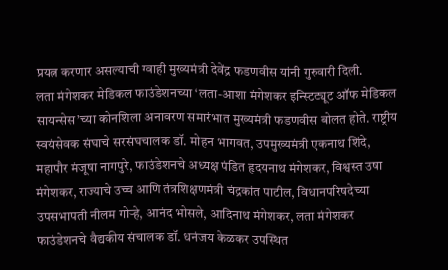प्रयत्न करणार असल्याची ग्वाही मुख्यमंत्री देवेंद्र फडणवीस यांनी गुरुवारी दिली.
लता मंगेशकर मेडिकल फाउंडेशनच्या ‘लता-आशा मंगेशकर इन्स्टिट्यूट ऑफ मेडिकल सायन्सेस’च्या कोनशिला अनावरण समारंभात मुख्यमंत्री फडणवीस बोलत होते. राष्ट्रीय स्वयंसेवक संघाचे सरसंघचालक डॉ. मोहन भागवत, उपमुख्यमंत्री एकनाथ शिंदे, महापौर मंजूषा नागपुरे, फाउंडेशनचे अध्यक्ष पंडित हृदयनाथ मंगेशकर, विश्वस्त उषा मंगेशकर, राज्याचे उच्च आणि तंत्रशिक्षणमंत्री चंद्रकांत पाटील, विधानपरिषदेच्या उपसभापती नीलम गोऱ्हे, आनंद भोसले, आदिनाथ मंगेशकर, लता मंगेशकर फाउंडेशनचे वैद्यकीय संचालक डॉ. धनंजय केळकर उपस्थित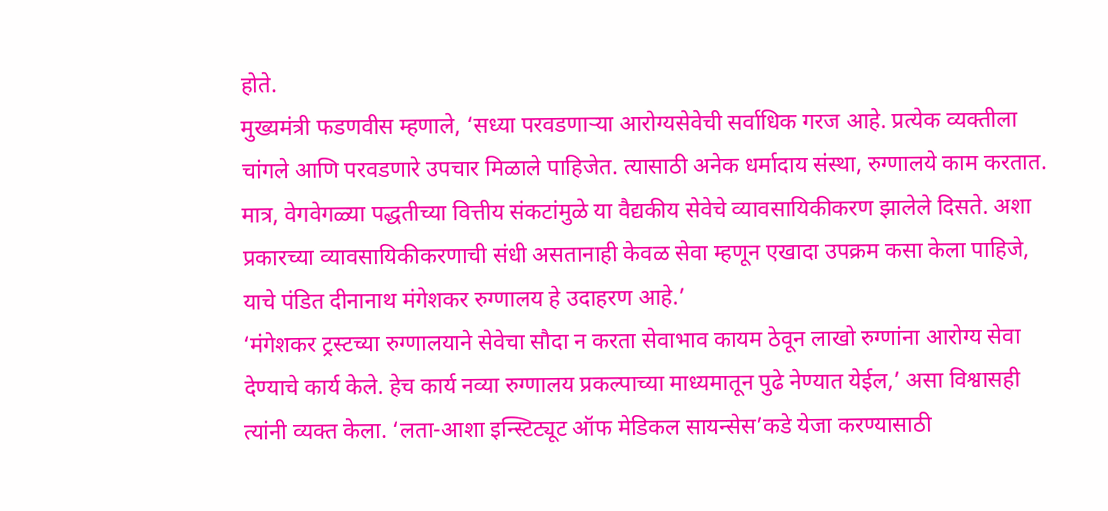होते.
मुख्यमंत्री फडणवीस म्हणाले, ‘सध्या परवडणाऱ्या आरोग्यसेवेची सर्वाधिक गरज आहे. प्रत्येक व्यक्तीला चांगले आणि परवडणारे उपचार मिळाले पाहिजेत. त्यासाठी अनेक धर्मादाय संस्था, रुग्णालये काम करतात. मात्र, वेगवेगळ्या पद्धतीच्या वित्तीय संकटांमुळे या वैद्यकीय सेवेचे व्यावसायिकीकरण झालेले दिसते. अशा प्रकारच्या व्यावसायिकीकरणाची संधी असतानाही केवळ सेवा म्हणून एखादा उपक्रम कसा केला पाहिजे, याचे पंडित दीनानाथ मंगेशकर रुग्णालय हे उदाहरण आहे.’
‘मंगेशकर ट्रस्टच्या रुग्णालयाने सेवेचा सौदा न करता सेवाभाव कायम ठेवून लाखो रुग्णांना आरोग्य सेवा देण्याचे कार्य केले. हेच कार्य नव्या रुग्णालय प्रकल्पाच्या माध्यमातून पुढे नेण्यात येईल,’ असा विश्वासही त्यांनी व्यक्त केला. ‘लता-आशा इन्स्टिट्यूट ऑफ मेडिकल सायन्सेस’कडे येजा करण्यासाठी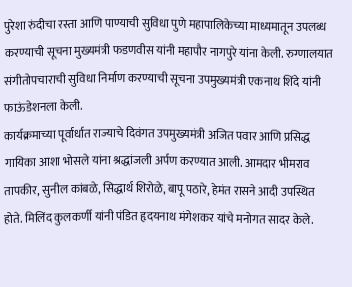पुरेशा रुंदीचा रस्ता आणि पाण्याची सुविधा पुणे महापालिकेच्या माध्यमातून उपलब्ध करण्याची सूचना मुख्यमंत्री फडणवीस यांनी महापौर नागपुरे यांना केली. रुग्णालयात संगीतोपचाराची सुविधा निर्माण करण्याची सूचना उपमुख्यमंत्री एकनाथ शिंदे यांनी फाऊंडेशनला केली.
कार्यक्रमाच्या पूर्वार्धात राज्याचे दिवंगत उपमुख्यमंत्री अजित पवार आणि प्रसिद्ध गायिका आशा भोसले यांना श्रद्धांजली अर्पण करण्यात आली. आमदार भीमराव तापकीर, सुनील कांबळे, सिद्धार्थ शिरोळे, बापू पठारे, हेमंत रासने आदी उपस्थित होते. मिलिंद कुलकर्णी यांनी पंडित हृदयनाथ मंगेशकर यांचे मनोगत सादर केले.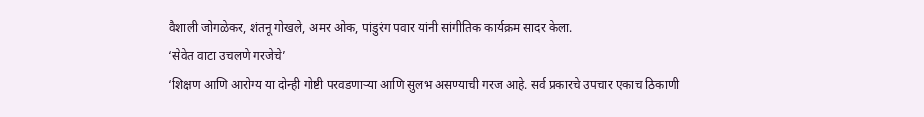वैशाली जोगळेकर, शंतनू गोखले, अमर ओक, पांडुरंग पवार यांनी सांगीतिक कार्यक्रम सादर केला.
‘सेवेत वाटा उचलणे गरजेचे’
‘शिक्षण आणि आरोग्य या दोन्ही गोष्टी परवडणाऱ्या आणि सुलभ असण्याची गरज आहे. सर्व प्रकारचे उपचार एकाच ठिकाणी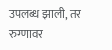उपलब्ध झाली, तर रुग्णावर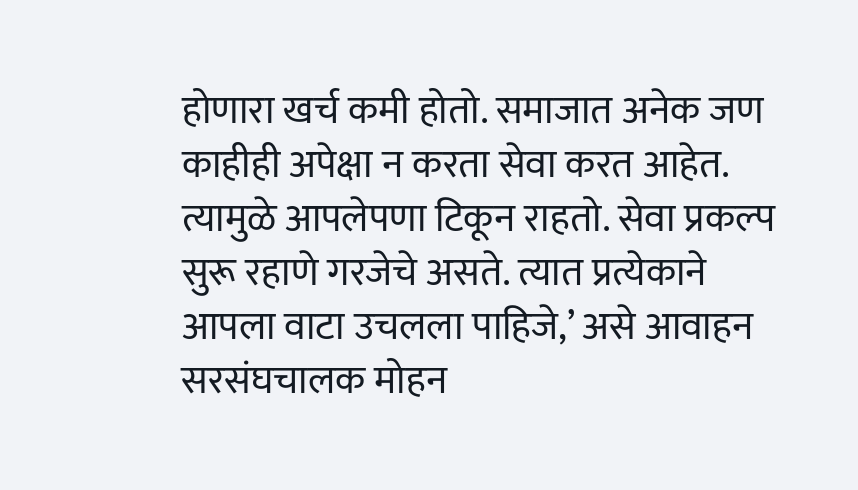होणारा खर्च कमी होतो. समाजात अनेक जण काहीही अपेक्षा न करता सेवा करत आहेत. त्यामुळे आपलेपणा टिकून राहतो. सेवा प्रकल्प सुरू रहाणे गरजेचे असते. त्यात प्रत्येकाने आपला वाटा उचलला पाहिजे,’ असे आवाहन सरसंघचालक मोहन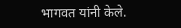भागवत यांनी केले.